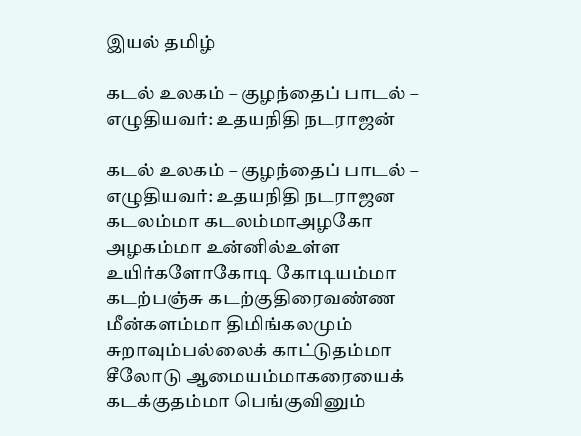இயல் தமிழ்

கடல் உலகம் – குழந்தைப் பாடல் – எழுதியவர்: உதயநிதி நடராஜன்

கடல் உலகம் – குழந்தைப் பாடல் – எழுதியவர்: உதயநிதி நடராஜன கடலம்மா கடலம்மாஅழகோ அழகம்மா உன்னில்உள்ள உயிர்களோகோடி கோடியம்மா கடற்பஞ்சு கடற்குதிரைவண்ண மீன்களம்மா திமிங்கலமும் சுறாவும்பல்லைக் காட்டுதம்மா சீலோடு ஆமையம்மாகரையைக் கடக்குதம்மா பெங்குவினும்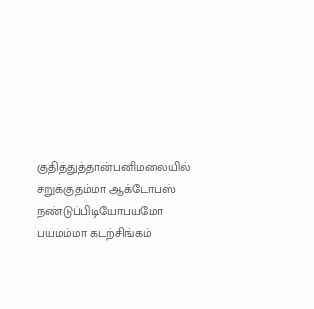குதித்துத்தான்பனிமலையில் சறுக்குதம்மா ஆக்டோபஸ் நண்டுப்பிடியோபயமோ பயமம்மா கடற்சிங்கம்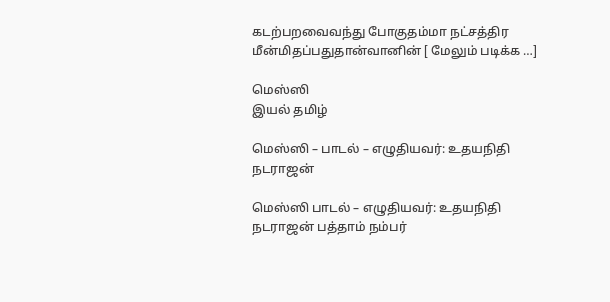கடற்பறவைவந்து போகுதம்மா நட்சத்திர மீன்மிதப்பதுதான்வானின் [ மேலும் படிக்க …]

மெஸ்ஸி
இயல் தமிழ்

மெஸ்ஸி – பாடல் – எழுதியவர்: உதயநிதி நடராஜன்

மெஸ்ஸி பாடல் – எழுதியவர்: உதயநிதி நடராஜன் பத்தாம் நம்பர்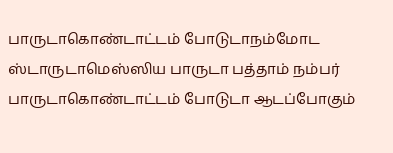பாருடாகொண்டாட்டம் போடுடாநம்மோட ஸ்டாருடாமெஸ்ஸிய பாருடா பத்தாம் நம்பர் பாருடாகொண்டாட்டம் போடுடா ஆடப்போகும்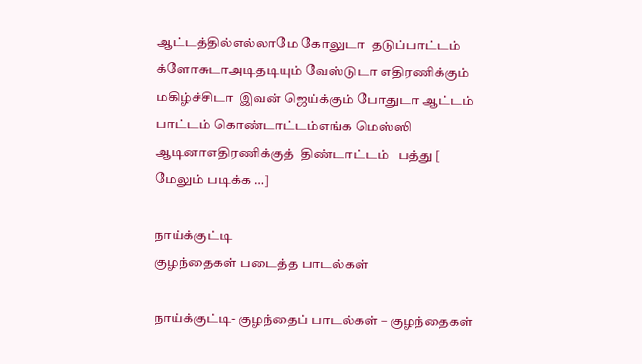ஆட்டத்தில்எல்லாமே கோலுடா  தடுப்பாட்டம் க்ளோசுடாஅடிதடியும் வேஸ்டுடா எதிரணிக்கும் மகிழ்ச்சிடா  இவன் ஜெய்க்கும் போதுடா ஆட்டம் பாட்டம் கொண்டாட்டம்எங்க மெஸ்ஸி ஆடினாஎதிரணிக்குத்  திண்டாட்டம்   பத்து [ மேலும் படிக்க …]

நாய்க்குட்டி
குழந்தைகள் படைத்த பாடல்கள்

நாய்க்குட்டி- குழந்தைப் பாடல்கள் – குழந்தைகள்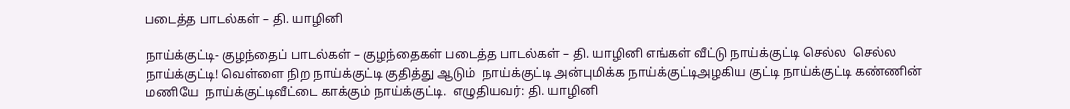படைத்த பாடல்கள் – தி. யாழினி

நாய்க்குட்டி- குழந்தைப் பாடல்கள் – குழந்தைகள் படைத்த பாடல்கள் – தி. யாழினி எங்கள் வீட்டு நாய்க்குட்டி செல்ல  செல்ல  நாய்க்குட்டி! வெள்ளை நிற நாய்க்குட்டி குதித்து ஆடும்  நாய்க்குட்டி அன்புமிக்க நாய்க்குட்டிஅழகிய குட்டி நாய்க்குட்டி கண்ணின் மணியே  நாய்க்குட்டிவீட்டை காக்கும் நாய்க்குட்டி.  எழுதியவர்: தி. யாழினி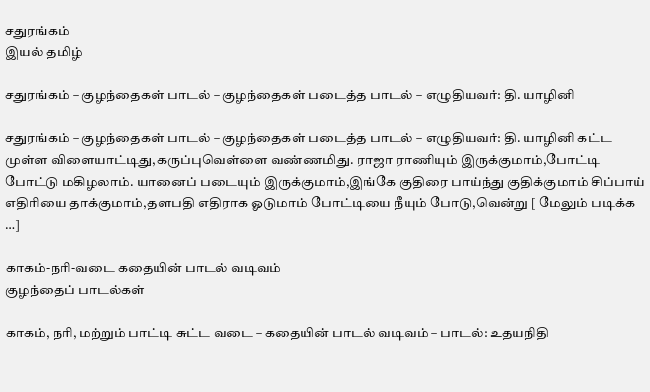சதுரங்கம்
இயல் தமிழ்

சதுரங்கம் – குழந்தைகள் பாடல் – குழந்தைகள் படைத்த பாடல் – எழுதியவர்: தி. யாழினி

சதுரங்கம் – குழந்தைகள் பாடல் – குழந்தைகள் படைத்த பாடல் – எழுதியவர்: தி. யாழினி கட்ட முள்ள விளையாட்டிது,கருப்புவெள்ளை வண்ணமிது. ராஜா ராணியும் இருக்குமாம்,போட்டி போட்டு மகிழலாம். யானைப் படையும் இருக்குமாம்,இங்கே குதிரை பாய்ந்து குதிக்குமாம் சிப்பாய் எதிரியை தாக்குமாம்,தளபதி எதிராக ஓடுமாம் போட்டியை நீயும் போடு,வென்று [ மேலும் படிக்க …]

காகம்-நரி-வடை கதையின் பாடல் வடிவம்
குழந்தைப் பாடல்கள்

காகம், நரி, மற்றும் பாட்டி சுட்ட வடை – கதையின் பாடல் வடிவம் – பாடல்: உதயநிதி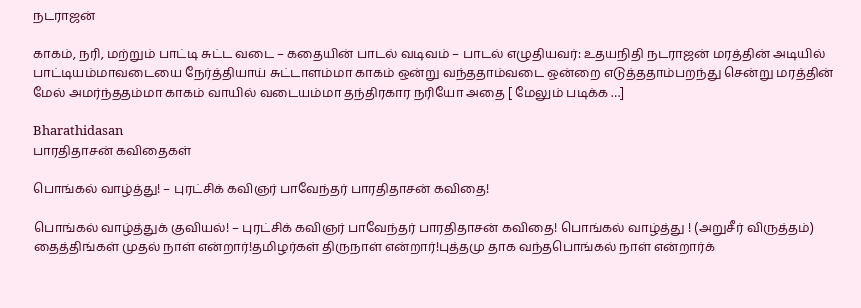நடராஜன்

காகம், நரி, மற்றும் பாட்டி சுட்ட வடை – கதையின் பாடல் வடிவம் – பாடல் எழுதியவர்: உதயநிதி நடராஜன் மரத்தின் அடியில் பாட்டியம்மாவடையை நேர்த்தியாய் சுட்டாளம்மா காகம் ஒன்று வந்ததாம்வடை ஒன்றை எடுத்ததாம்பறந்து சென்று மரத்தின் மேல் அமர்ந்ததம்மா காகம் வாயில் வடையம்மா தந்திரகார நரியோ அதை [ மேலும் படிக்க …]

Bharathidasan
பாரதிதாசன் கவிதைகள்

பொங்கல் வாழ்த்து! – புரட்சிக் கவிஞர் பாவேந்தர் பாரதிதாசன் கவிதை!

பொங்கல் வாழ்த்துக் குவியல்! – புரட்சிக் கவிஞர் பாவேந்தர் பாரதிதாசன் கவிதை! பொங்கல் வாழ்த்து ! (அறுசீர் விருத்தம்) தைத்திங்கள் முதல் நாள் என்றார்!தமிழர்கள் திருநாள் என்றார்!புத்தமு தாக வந்தபொங்கல் நாள் என்றார்க்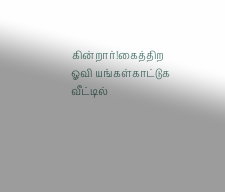கின்றார்!கைத்திற ஓவி யங்கள்காட்டுக வீட்டில்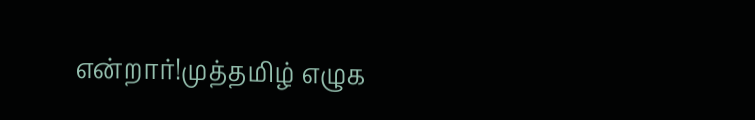என்றார்!முத்தமிழ் எழுக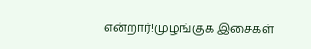என்றார்!முழங்குக இசைகள்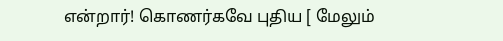என்றார்! கொணர்கவே புதிய [ மேலும்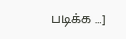படிக்க …]